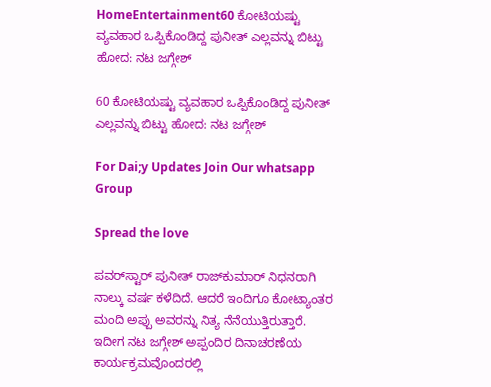HomeEntertainment60 ಕೋಟಿಯಷ್ಟು ವ್ಯವಹಾರ ಒಪ್ಪಿಕೊಂಡಿದ್ದ ಪುನೀತ್‌ ಎಲ್ಲವನ್ನು ಬಿಟ್ಟು ಹೋದ: ನಟ ಜಗ್ಗೇಶ್

60 ಕೋಟಿಯಷ್ಟು ವ್ಯವಹಾರ ಒಪ್ಪಿಕೊಂಡಿದ್ದ ಪುನೀತ್‌ ಎಲ್ಲವನ್ನು ಬಿಟ್ಟು ಹೋದ: ನಟ ಜಗ್ಗೇಶ್

For Dai;y Updates Join Our whatsapp Group

Spread the love

ಪವರ್‌ಸ್ಟಾರ್ ಪುನೀತ್ ರಾಜ್‌ಕುಮಾರ್ ನಿಧನರಾಗಿ ನಾಲ್ಕು ವರ್ಷ ಕಳೆದಿದೆ. ಆದರೆ ಇಂದಿಗೂ ಕೋಟ್ಯಾಂತರ ಮಂದಿ ಅಪ್ಪು ಅವರನ್ನು ನಿತ್ಯ ನೆನೆಯುತ್ತಿರುತ್ತಾರೆ. ಇದೀಗ ನಟ ಜಗ್ಗೇಶ್‌ ಅಪ್ಪಂದಿರ ದಿನಾಚರಣೆಯ ಕಾರ್ಯಕ್ರಮವೊಂದರಲ್ಲಿ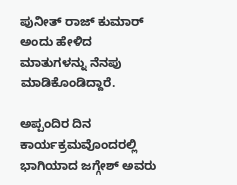ಪುನೀತ್‌ ರಾಜ್‌ ಕುಮಾರ್‌ ಅಂದು ಹೇಳಿದ ಮಾತುಗಳನ್ನು ನೆನಪು ಮಾಡಿಕೊಂಡಿದ್ದಾರೆ.

ಅಪ್ಪಂದಿರ ದಿನ ಕಾರ್ಯಕ್ರಮವೊಂದರಲ್ಲಿ ಭಾಗಿಯಾದ ಜಗ್ಗೇಶ್‌ ಅವರು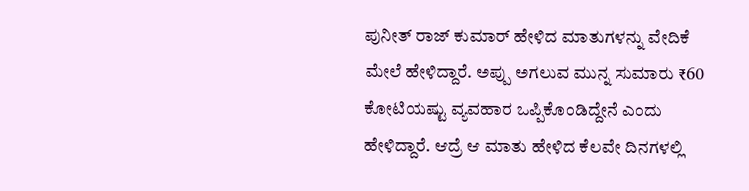ಪುನೀತ್‌ ರಾಜ್ ಕುಮಾರ್‌ ಹೇಳಿದ ಮಾತುಗಳನ್ನು ವೇದಿಕೆ ಮೇಲೆ ಹೇಳಿದ್ದಾರೆ. ಅಪ್ಪು ಅಗಲುವ ಮುನ್ನ ಸುಮಾರು ₹60 ಕೋಟಿಯಷ್ಟು ವ್ಯವಹಾರ ಒಪ್ಪಿಕೊಂಡಿದ್ದೇನೆ ಎಂದು ಹೇಳಿದ್ದಾರೆ. ಆದ್ರೆ ಆ ಮಾತು ಹೇಳಿದ ಕೆಲವೇ ದಿನಗಳಲ್ಲಿ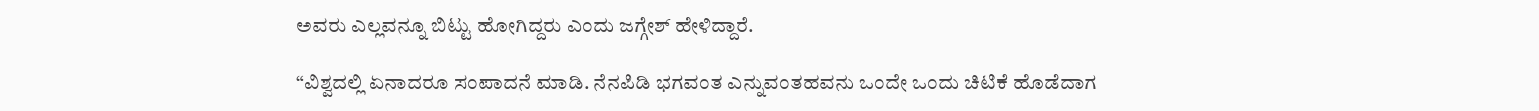ಅವರು ಎಲ್ಲವನ್ನೂ ಬಿಟ್ಟು ಹೋಗಿದ್ದರು ಎಂದು ಜಗ್ಗೇಶ್ ಹೇಳಿದ್ದಾರೆ.

“ವಿಶ್ವದಲ್ಲಿ ಏನಾದರೂ ಸಂಪಾದನೆ ಮಾಡಿ. ನೆನಪಿಡಿ ಭಗವಂತ ಎನ್ನುವಂತಹವನು ಒಂದೇ ಒಂದು ಚಿಟಿಕೆ ಹೊಡೆದಾಗ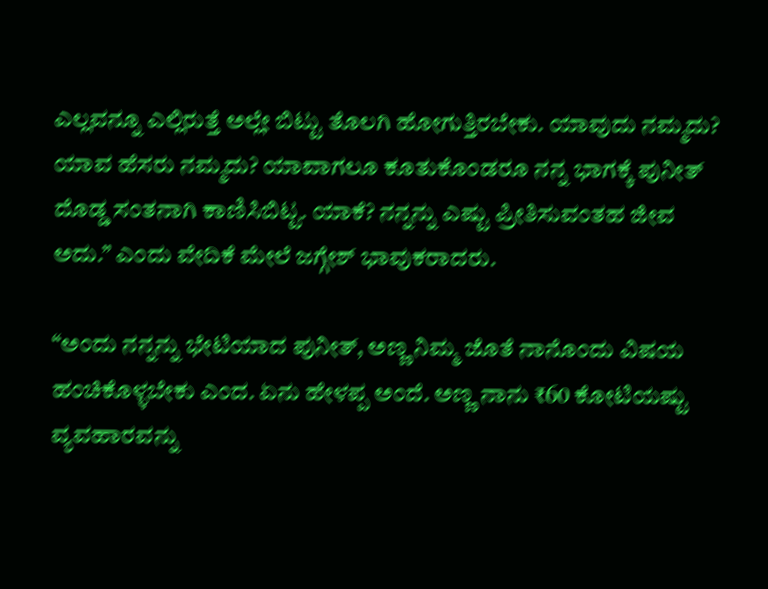ಎಲ್ಲವನ್ನೂ ಎಲ್ಲಿರುತ್ತೆ ಅಲ್ಲೇ ಬಿಟ್ಟು ತೊಲಗಿ ಹೋಗುತ್ತಿರಬೇಕು. ಯಾವುದು ನಮ್ಮದು? ಯಾವ ಹೆಸರು ನಮ್ಮದು? ಯಾವಾಗಲೂ ಕೂತುಕೊಂಡರೂ ನನ್ನ ಭಾಗಕ್ಕೆ ಪುನೀತ್ ದೊಡ್ಡ ಸಂತನಾಗಿ ಕಾಣಿಸಿಬಿಟ್ಟ. ಯಾಕೆ? ನನ್ನನ್ನು ಎಷ್ಟು ಪ್ರೀತಿಸುವಂತಹ ಜೀವ ಅದು.” ಎಂದು ವೇದಿಕೆ ಮೇಲೆ ಜಗ್ಗೇಶ್ ಭಾವುಕರಾದರು.

“ಅಂದು ನನ್ನನ್ನು ಭೇಟಿಯಾದ ಪುನೀತ್‌, ಅಣ್ಣ ನಿಮ್ಮ ಜೊತೆ ನಾನೊಂದು ವಿಷಯ ಹಂಚಿಕೊಳ್ಳಬೇಕು ಎಂದ. ಏನು ಹೇಳಪ್ಪ ಅಂದೆ. ಅಣ್ಣ ನಾನು ₹60 ಕೋಟಿಯಷ್ಟು ವ್ಯವಹಾರವನ್ನು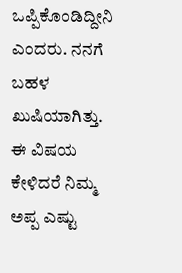ಒಪ್ಪಿಕೊಂಡಿದ್ದೀನಿ ಎಂದರು. ನನಗೆ ಬಹಳ ಖುಷಿಯಾಗಿತ್ತು. ಈ ವಿಷಯ ಕೇಳಿದರೆ ನಿಮ್ಮ ಅಪ್ಪ ಎಷ್ಟು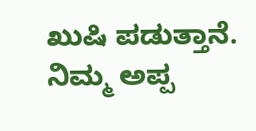ಖುಷಿ ಪಡುತ್ತಾನೆ. ನಿಮ್ಮ ಅಪ್ಪ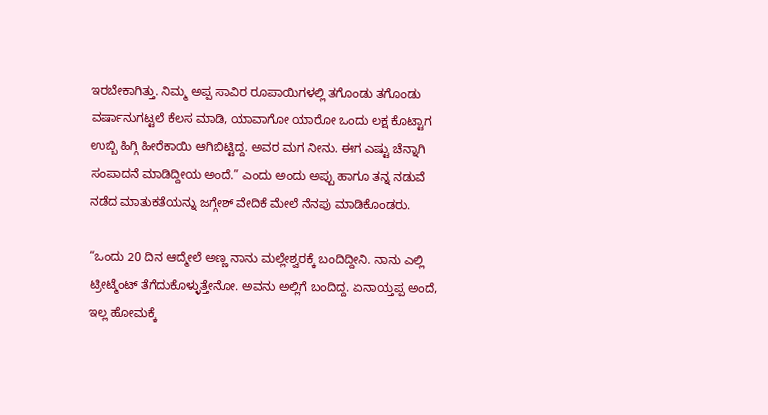ಇರಬೇಕಾಗಿತ್ತು. ನಿಮ್ಮ ಅಪ್ಪ ಸಾವಿರ ರೂಪಾಯಿಗಳಲ್ಲಿ ತಗೊಂಡು ತಗೊಂಡು ವರ್ಷಾನುಗಟ್ಟಲೆ ಕೆಲಸ ಮಾಡಿ, ಯಾವಾಗೋ ಯಾರೋ ಒಂದು ಲಕ್ಷ ಕೊಟ್ಟಾಗ ಉಬ್ಬಿ ಹಿಗ್ಗಿ ಹೀರೆಕಾಯಿ ಆಗಿಬಿಟ್ಟಿದ್ದ. ಅವರ ಮಗ ನೀನು. ಈಗ ಎಷ್ಟು ಚೆನ್ನಾಗಿ ಸಂಪಾದನೆ ಮಾಡಿದ್ದೀಯ ಅಂದೆ.” ಎಂದು ಅಂದು ಅಪ್ಪು ಹಾಗೂ ತನ್ನ ನಡುವೆ ನಡೆದ ಮಾತುಕತೆಯನ್ನು ಜಗ್ಗೇಶ್‌ ವೇದಿಕೆ ಮೇಲೆ ನೆನಪು ಮಾಡಿಕೊಂಡರು.

“ಒಂದು 20 ದಿನ ಆದ್ಮೇಲೆ ಅಣ್ಣ ನಾನು ಮಲ್ಲೇಶ್ವರಕ್ಕೆ ಬಂದಿದ್ದೀನಿ. ನಾನು ಎಲ್ಲಿ ಟ್ರೀಟ್ಮೆಂಟ್ ತೆಗೆದುಕೊಳ್ಳುತ್ತೇನೋ. ಅವನು ಅಲ್ಲಿಗೆ ಬಂದಿದ್ದ. ಏನಾಯ್ತಪ್ಪ ಅಂದೆ, ಇಲ್ಲ ಹೋಮಕ್ಕೆ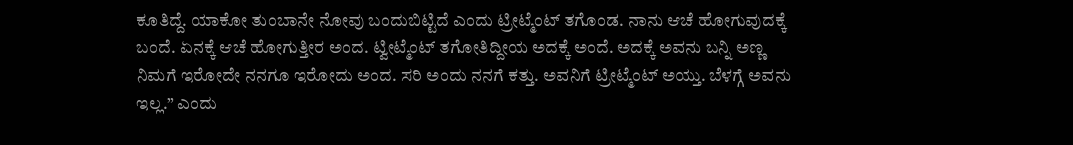ಕೂತಿದ್ದೆ. ಯಾಕೋ ತುಂಬಾನೇ ನೋವು ಬಂದುಬಿಟ್ಟಿದೆ ಎಂದು ಟ್ರೀಟ್ಮೆಂಟ್ ತಗೊಂಡ. ನಾನು ಆಚೆ ಹೋಗುವುದಕ್ಕೆ ಬಂದೆ. ಏನಕ್ಕೆ ಆಚೆ ಹೋಗುತ್ತೀರ ಅಂದ. ಟ್ವೀಟ್ಮೆಂಟ್ ತಗೋತಿದ್ದೀಯ ಅದಕ್ಕೆ ಅಂದೆ. ಅದಕ್ಕೆ ಅವನು ಬನ್ನಿ ಅಣ್ಣ ನಿಮಗೆ ಇರೋದೇ ನನಗೂ ಇರೋದು ಅಂದ. ಸರಿ ಅಂದು ನನಗೆ ಕತ್ತು. ಅವನಿಗೆ ಟ್ರೀಟ್ಮೆಂಟ್ ಅಯ್ತು. ಬೆಳಗ್ಗೆ ಅವನು ಇಲ್ಲ.” ಎಂದು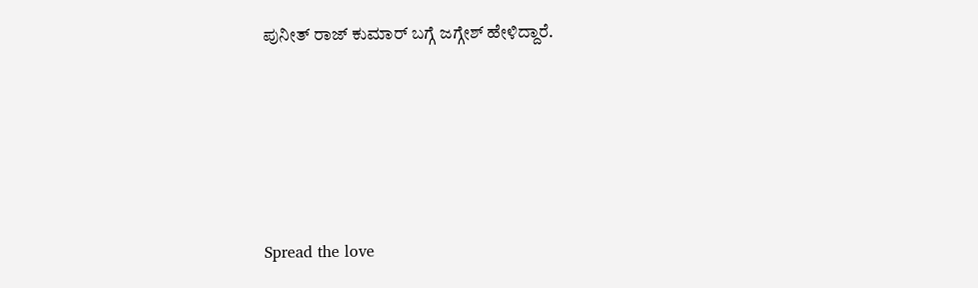ಪುನೀತ್ ರಾಜ್‌ ಕುಮಾರ್ ಬಗ್ಗೆ ಜಗ್ಗೇಶ್ ಹೇಳಿದ್ದಾರೆ.






Spread the love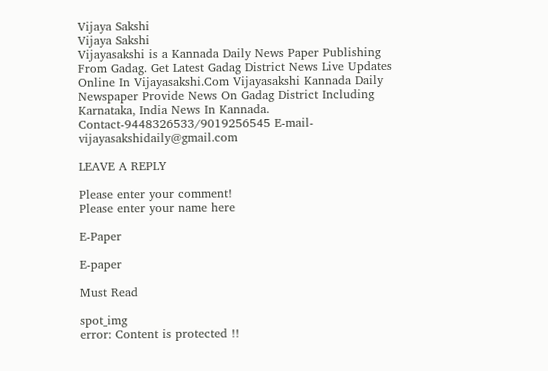Vijaya Sakshi
Vijaya Sakshi
Vijayasakshi is a Kannada Daily News Paper Publishing From Gadag. Get Latest Gadag District News Live Updates Online In Vijayasakshi.Com Vijayasakshi Kannada Daily Newspaper Provide News On Gadag District Including Karnataka, India News In Kannada. Contact-9448326533/9019256545 E-mail-vijayasakshidaily@gmail.com

LEAVE A REPLY

Please enter your comment!
Please enter your name here

E-Paper

E-paper

Must Read

spot_img
error: Content is protected !!